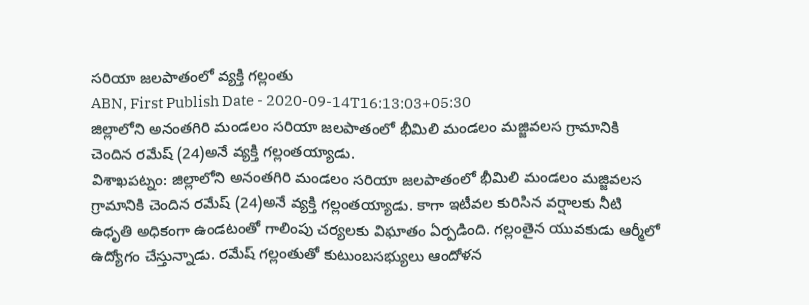సరియా జలపాతంలో వ్యక్తి గల్లంతు
ABN, First Publish Date - 2020-09-14T16:13:03+05:30
జిల్లాలోని అనంతగిరి మండలం సరియా జలపాతంలో భీమిలి మండలం మజ్జివలస గ్రామానికి చెందిన రమేష్ (24)అనే వ్యక్తి గల్లంతయ్యాడు.
విశాఖపట్నం: జిల్లాలోని అనంతగిరి మండలం సరియా జలపాతంలో భీమిలి మండలం మజ్జివలస గ్రామానికి చెందిన రమేష్ (24)అనే వ్యక్తి గల్లంతయ్యాడు. కాగా ఇటీవల కురిసిన వర్షాలకు నీటి ఉధృతి అధికంగా ఉండటంతో గాలింపు చర్యలకు విఘాతం ఏర్పడింది. గల్లంతైన యువకుడు ఆర్మీలో ఉద్యోగం చేస్తున్నాడు. రమేష్ గల్లంతుతో కుటుంబసభ్యులు ఆందోళన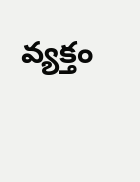వ్యక్తం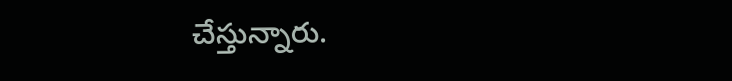చేస్తున్నారు.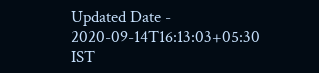Updated Date - 2020-09-14T16:13:03+05:30 IST